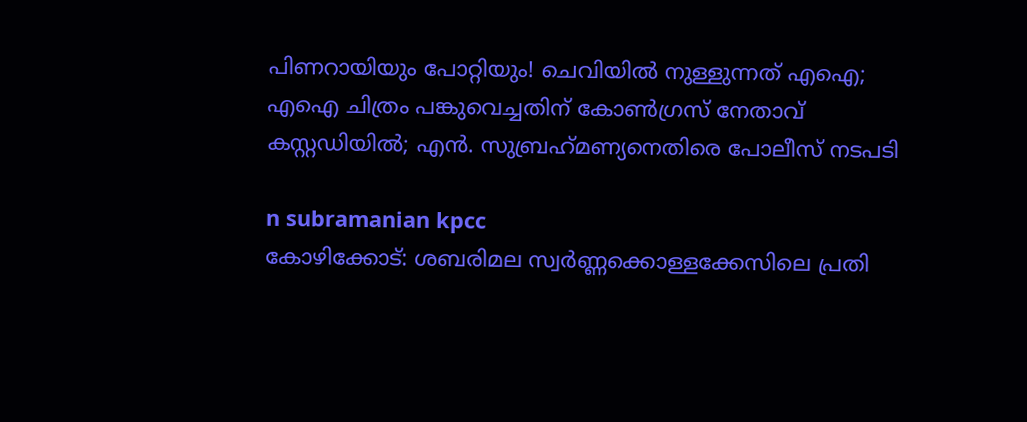പിണറായിയും പോറ്റിയും! ചെവിയില്‍ നുള്ളുന്നത് എഐ; എഐ ചിത്രം പങ്കുവെച്ചതിന് കോണ്‍ഗ്രസ് നേതാവ് കസ്റ്റഡിയില്‍; എന്‍. സുബ്രഹ്‌മണ്യനെതിരെ പോലീസ് നടപടി

n subramanian kpcc
കോഴിക്കോട്: ശബരിമല സ്വര്‍ണ്ണക്കൊള്ളക്കേസിലെ പ്രതി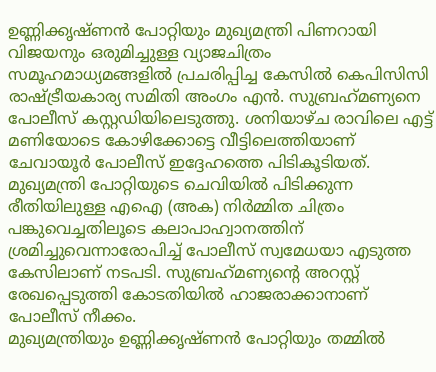ഉണ്ണിക്കൃഷ്ണന്‍ പോറ്റിയും മുഖ്യമന്ത്രി പിണറായി വിജയനും ഒരുമിച്ചുള്ള വ്യാജചിത്രം സമൂഹമാധ്യമങ്ങളില്‍ പ്രചരിപ്പിച്ച കേസില്‍ കെപിസിസി രാഷ്ട്രീയകാര്യ സമിതി അംഗം എന്‍. സുബ്രഹ്‌മണ്യനെ പോലീസ് കസ്റ്റഡിയിലെടുത്തു. ശനിയാഴ്ച രാവിലെ എട്ട് മണിയോടെ കോഴിക്കോട്ടെ വീട്ടിലെത്തിയാണ് ചേവായൂര്‍ പോലീസ് ഇദ്ദേഹത്തെ പിടികൂടിയത്. മുഖ്യമന്ത്രി പോറ്റിയുടെ ചെവിയില്‍ പിടിക്കുന്ന രീതിയിലുള്ള എഐ (അക) നിര്‍മ്മിത ചിത്രം പങ്കുവെച്ചതിലൂടെ കലാപാഹ്വാനത്തിന് ശ്രമിച്ചുവെന്നാരോപിച്ച് പോലീസ് സ്വമേധയാ എടുത്ത കേസിലാണ് നടപടി. സുബ്രഹ്‌മണ്യന്റെ അറസ്റ്റ് രേഖപ്പെടുത്തി കോടതിയില്‍ ഹാജരാക്കാനാണ് പോലീസ് നീക്കം.
മുഖ്യമന്ത്രിയും ഉണ്ണിക്കൃഷ്ണന്‍ പോറ്റിയും തമ്മില്‍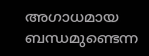അഗാധമായ ബന്ധമുണ്ടെന്ന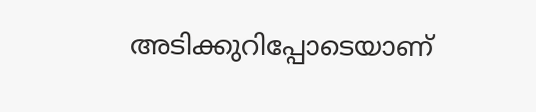അടിക്കുറിപ്പോടെയാണ്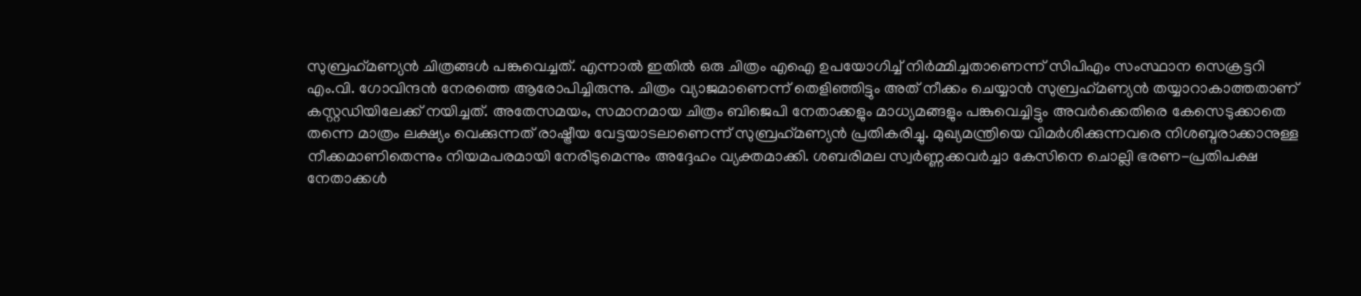സുബ്രഹ്‌മണ്യന്‍ ചിത്രങ്ങള്‍ പങ്കുവെച്ചത്. എന്നാല്‍ ഇതില്‍ ഒരു ചിത്രം എഐ ഉപയോഗിച്ച് നിര്‍മ്മിച്ചതാണെന്ന് സിപിഎം സംസ്ഥാന സെക്രട്ടറി എം.വി. ഗോവിന്ദന്‍ നേരത്തെ ആരോപിച്ചിരുന്നു. ചിത്രം വ്യാജമാണെന്ന് തെളിഞ്ഞിട്ടും അത് നീക്കം ചെയ്യാന്‍ സുബ്രഹ്‌മണ്യന്‍ തയ്യാറാകാത്തതാണ് കസ്റ്റഡിയിലേക്ക് നയിച്ചത്. അതേസമയം, സമാനമായ ചിത്രം ബിജെപി നേതാക്കളും മാധ്യമങ്ങളും പങ്കുവെച്ചിട്ടും അവര്‍ക്കെതിരെ കേസെടുക്കാതെ തന്നെ മാത്രം ലക്ഷ്യം വെക്കുന്നത് രാഷ്ട്രീയ വേട്ടയാടലാണെന്ന് സുബ്രഹ്‌മണ്യന്‍ പ്രതികരിച്ചു. മുഖ്യമന്ത്രിയെ വിമര്‍ശിക്കുന്നവരെ നിശബ്ദരാക്കാനുള്ള നീക്കമാണിതെന്നും നിയമപരമായി നേരിടുമെന്നും അദ്ദേഹം വ്യക്തമാക്കി. ശബരിമല സ്വര്‍ണ്ണക്കവര്‍ച്ചാ കേസിനെ ചൊല്ലി ഭരണ-പ്രതിപക്ഷ നേതാക്കള്‍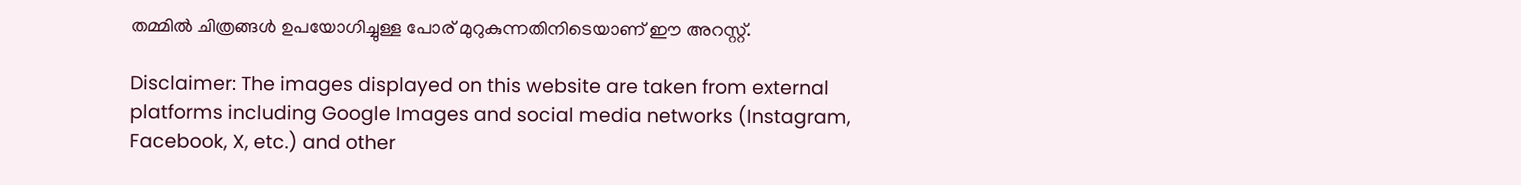തമ്മില്‍ ചിത്രങ്ങള്‍ ഉപയോഗിച്ചുള്ള പോര് മുറുകുന്നതിനിടെയാണ് ഈ അറസ്റ്റ്.

Disclaimer: The images displayed on this website are taken from external platforms including Google Images and social media networks (Instagram, Facebook, X, etc.) and other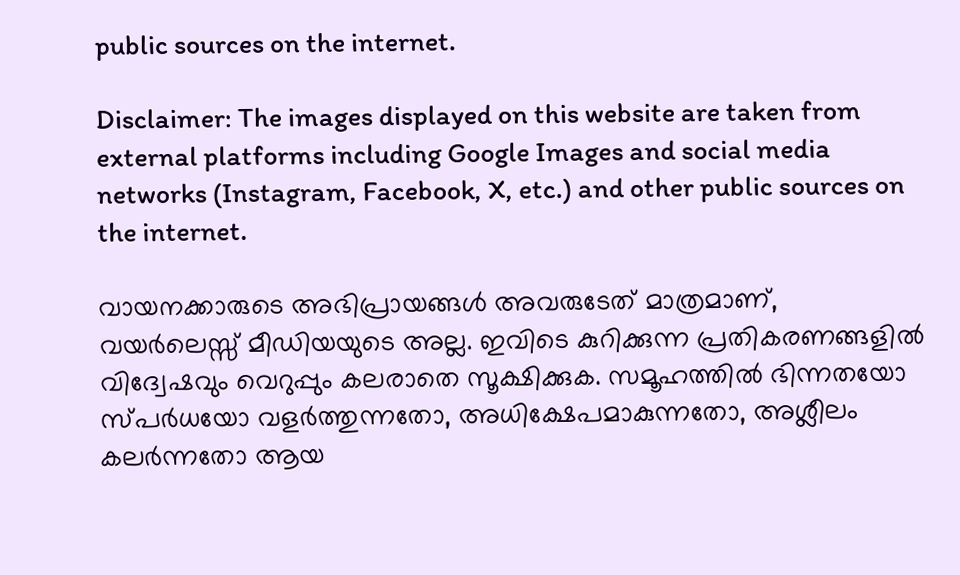public sources on the internet.

Disclaimer: The images displayed on this website are taken from external platforms including Google Images and social media networks (Instagram, Facebook, X, etc.) and other public sources on the internet.

വായനക്കാരുടെ അഭിപ്രായങ്ങള്‍ അവരുടേത് മാത്രമാണ്, വയർലെസ്സ് മീഡിയയുടെ അല്ല. ഇവിടെ കുറിക്കുന്ന പ്രതികരണങ്ങളിൽ വിദ്വേഷവും വെറുപ്പും കലരാതെ സൂക്ഷിക്കുക. സമൂഹത്തിൽ ഭിന്നതയോ സ്‌പർധയോ വളർത്തുന്നതോ, അധിക്ഷേപമാകുന്നതോ, അശ്ലീലം കലർന്നതോ ആയ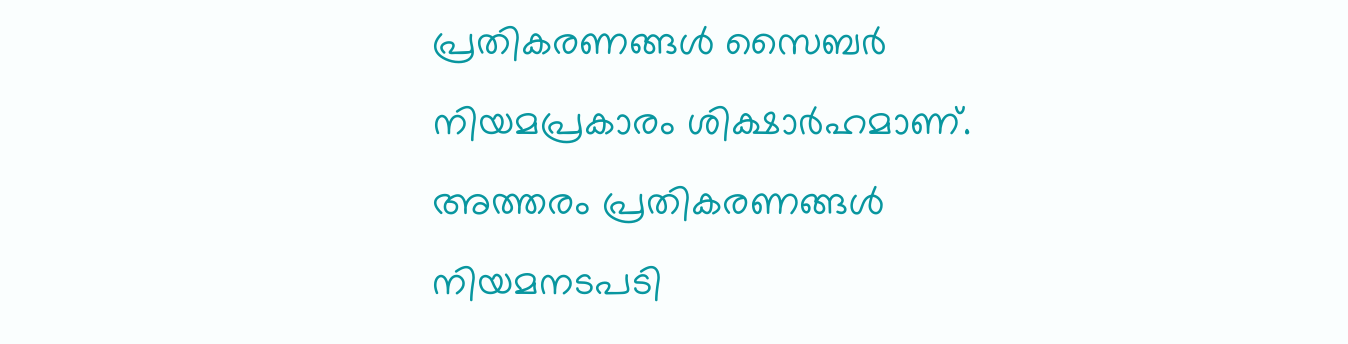പ്രതികരണങ്ങൾ സൈബർ നിയമപ്രകാരം ശിക്ഷാർഹമാണ്. അത്തരം പ്രതികരണങ്ങൾ നിയമനടപടി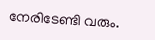നേരിടേണ്ടി വരും.